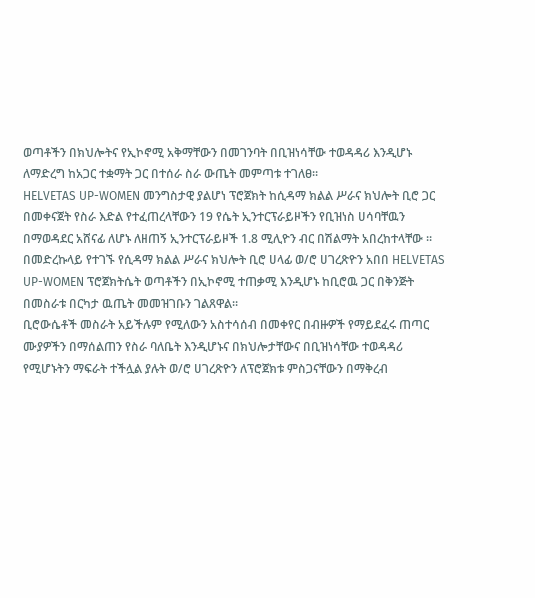ወጣቶችን በክህሎትና የኢኮኖሚ አቅማቸውን በመገንባት በቢዝነሳቸው ተወዳዳሪ እንዲሆኑ ለማድረግ ከአጋር ተቋማት ጋር በተሰራ ስራ ውጤት መምጣቱ ተገለፀ።
HELVETAS UP-WOMEN መንግስታዊ ያልሆነ ፕሮጀክት ከሲዳማ ክልል ሥራና ክህሎት ቢሮ ጋር በመቀናጀት የስራ እድል የተፈጠረላቸውን 19 የሴት ኢንተርፕራይዞችን የቢዝነስ ሀሳባቸዉን በማወዳደር አሸናፊ ለሆኑ ለዘጠኝ ኢንተርፕራይዞች 1.8 ሚሊዮን ብር በሽልማት አበረከተላቸው ።
በመድረኩላይ የተገኙ የሲዳማ ክልል ሥራና ክህሎት ቢሮ ሀላፊ ወ/ሮ ሀገረጽዮን አበበ HELVETAS UP-WOMEN ፕሮጀክትሴት ወጣቶችን በኢኮኖሚ ተጠቃሚ እንዲሆኑ ከቢሮዉ ጋር በቅንጅት በመስራቱ በርካታ ዉጤት መመዝገቡን ገልጸዋል።
ቢሮውሴቶች መስራት አይችሉም የሚለውን አስተሳሰብ በመቀየር በብዙዎች የማይደፈሩ ጠጣር ሙያዎችን በማሰልጠን የስራ ባለቤት እንዲሆኑና በክህሎታቸውና በቢዝነሳቸው ተወዳዳሪ የሚሆኑትን ማፍራት ተችሏል ያሉት ወ/ሮ ሀገረጽዮን ለፕሮጀክቱ ምስጋናቸውን በማቅረብ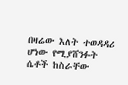በዛሬው እለት ተወዳዳሪ ሆነው የሚያሸንፉት ሴቶች ከስራቸው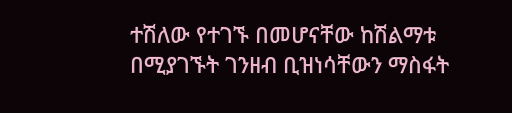ተሽለው የተገኙ በመሆናቸው ከሽልማቱ በሚያገኙት ገንዘብ ቢዝነሳቸውን ማስፋት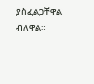ያስፈልጋቸዋል ብለዋል።